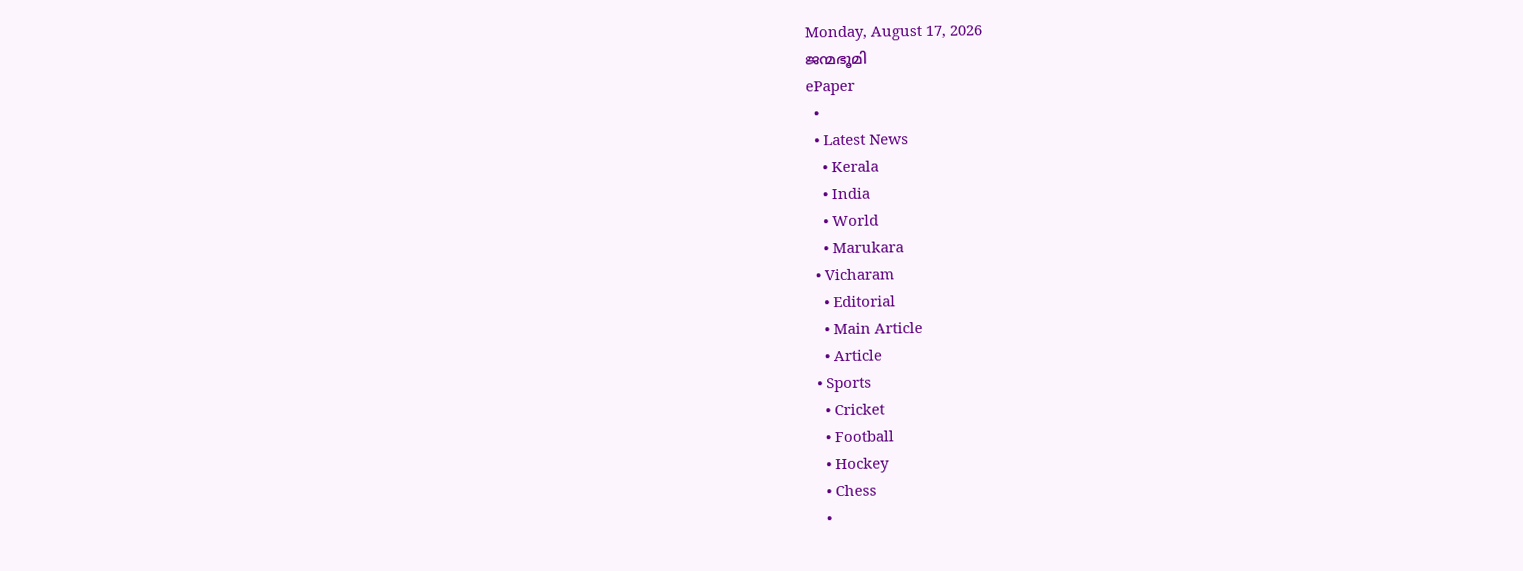Monday, August 17, 2026
ജന്മഭൂമി
ePaper
  •
  • Latest News
    • Kerala
    • India
    • World
    • Marukara
  • Vicharam
    • Editorial
    • Main Article
    • Article
  • Sports
    • Cricket
    • Football
    • Hockey
    • Chess
    •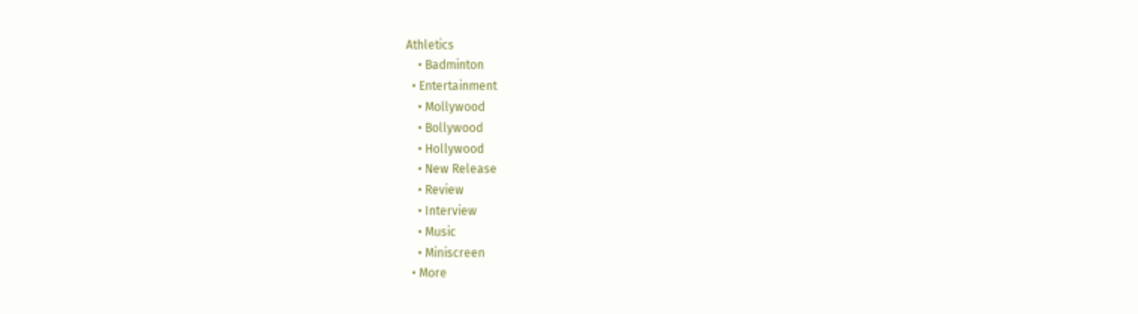Athletics
    • Badminton
  • Entertainment
    • Mollywood
    • Bollywood
    • Hollywood
    • New Release
    • Review
    • Interview
    • Music
    • Miniscreen
  • More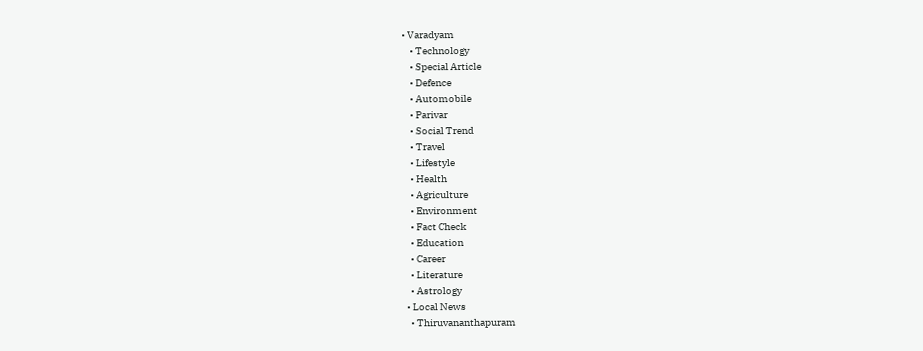• Varadyam
    • Technology
    • Special Article
    • Defence
    • Automobile
    • Parivar
    • Social Trend
    • Travel
    • Lifestyle
    • Health
    • Agriculture
    • Environment
    • Fact Check
    • Education
    • Career
    • Literature
    • Astrology
  • Local News
    • Thiruvananthapuram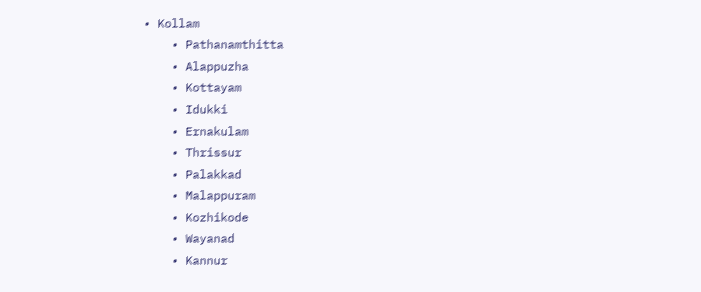• Kollam
    • Pathanamthitta
    • Alappuzha
    • Kottayam
    • Idukki
    • Ernakulam
    • Thrissur
    • Palakkad
    • Malappuram
    • Kozhikode
    • Wayanad
    • Kannur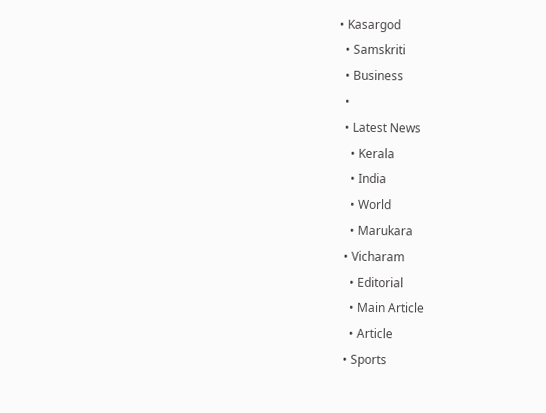• Kasargod
  • Samskriti
  • Business
  •
  • Latest News
    • Kerala
    • India
    • World
    • Marukara
  • Vicharam
    • Editorial
    • Main Article
    • Article
  • Sports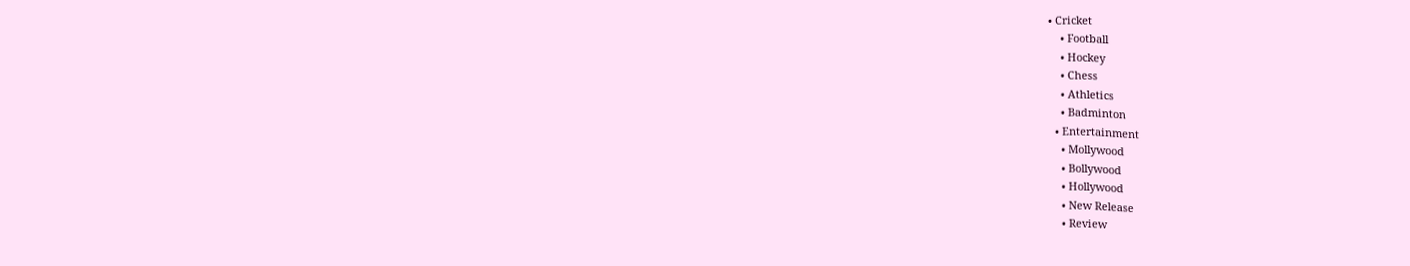• Cricket
    • Football
    • Hockey
    • Chess
    • Athletics
    • Badminton
  • Entertainment
    • Mollywood
    • Bollywood
    • Hollywood
    • New Release
    • Review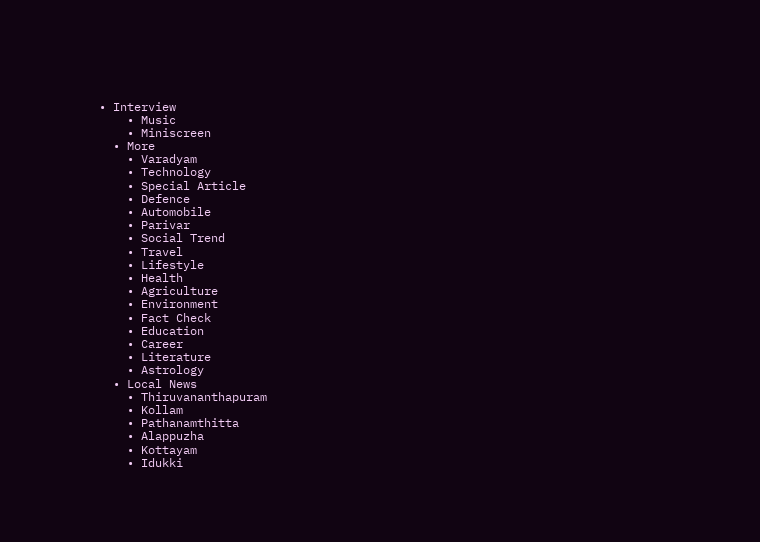• Interview
    • Music
    • Miniscreen
  • More
    • Varadyam
    • Technology
    • Special Article
    • Defence
    • Automobile
    • Parivar
    • Social Trend
    • Travel
    • Lifestyle
    • Health
    • Agriculture
    • Environment
    • Fact Check
    • Education
    • Career
    • Literature
    • Astrology
  • Local News
    • Thiruvananthapuram
    • Kollam
    • Pathanamthitta
    • Alappuzha
    • Kottayam
    • Idukki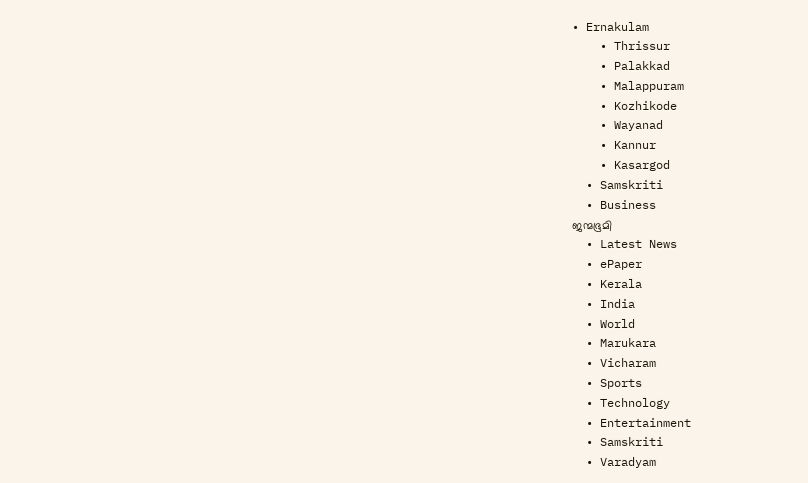• Ernakulam
    • Thrissur
    • Palakkad
    • Malappuram
    • Kozhikode
    • Wayanad
    • Kannur
    • Kasargod
  • Samskriti
  • Business
ജന്മഭൂമി
  • Latest News
  • ePaper
  • Kerala
  • India
  • World
  • Marukara
  • Vicharam
  • Sports
  • Technology
  • Entertainment
  • Samskriti
  • Varadyam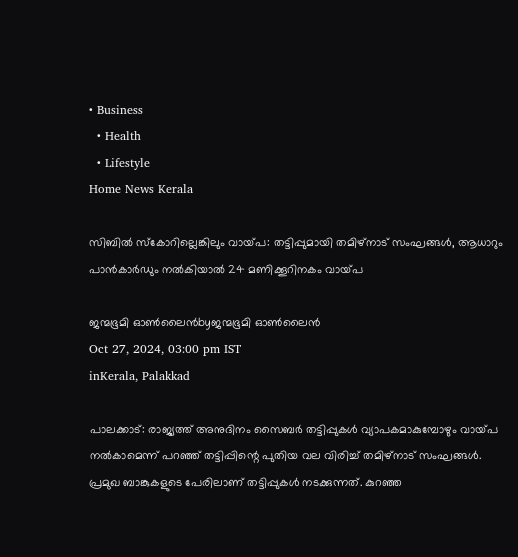• Business
  • Health
  • Lifestyle
Home News Kerala

സിബില്‍ സ്‌കോറില്ലെങ്കിലും വായ്‌പ: തട്ടിപ്പുമായി തമിഴ്‌നാട് സംഘങ്ങള്‍, ആധാറും പാന്‍കാർഡും നൽകിയാൽ 24 മണിക്കൂറിനകം വായ്‌പ

ജന്മഭൂമി ഓണ്‍ലൈന്‍byജന്മഭൂമി ഓണ്‍ലൈന്‍
Oct 27, 2024, 03:00 pm IST
inKerala, Palakkad

പാലക്കാട്: രാജ്യത്ത് അനുദിനം സൈബര്‍ തട്ടിപ്പുകള്‍ വ്യാപകമാകുമ്പോഴും വായ്‌പ നല്‍കാമെന്ന് പറഞ്ഞ് തട്ടിപ്പിന്റെ പുതിയ വല വിരിച്ച് തമിഴ്‌നാട് സംഘങ്ങള്‍. പ്രമുഖ ബാങ്കുകളുടെ പേരിലാണ് തട്ടിപ്പുകള്‍ നടക്കുന്നത്. കുറഞ്ഞ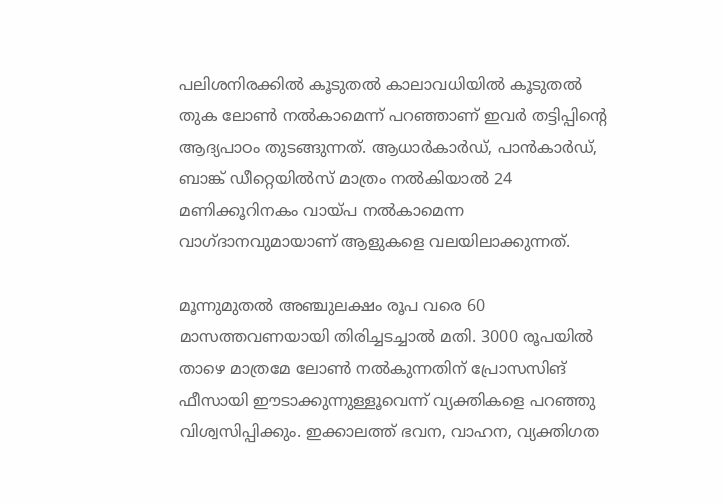പലിശനിരക്കില്‍ കൂടുതല്‍ കാലാവധിയില്‍ കൂടുതല്‍ തുക ലോണ്‍ നല്‍കാമെന്ന് പറഞ്ഞാണ് ഇവര്‍ തട്ടിപ്പിന്റെ ആദ്യപാഠം തുടങ്ങുന്നത്. ആധാര്‍കാര്‍ഡ്, പാന്‍കാര്‍ഡ്, ബാങ്ക് ഡീറ്റെയില്‍സ് മാത്രം നല്‍കിയാല്‍ 24 മണിക്കൂറിനകം വായ്‌പ നല്‍കാമെന്ന വാഗ്ദാനവുമായാണ് ആളുകളെ വലയിലാക്കുന്നത്.

മൂന്നുമുതല്‍ അഞ്ചുലക്ഷം രൂപ വരെ 60 മാസത്തവണയായി തിരിച്ചടച്ചാല്‍ മതി. 3000 രൂപയില്‍ താഴെ മാത്രമേ ലോണ്‍ നല്‍കുന്നതിന് പ്രോസസിങ് ഫീസായി ഈടാക്കുന്നുള്ളൂവെന്ന് വ്യക്തികളെ പറഞ്ഞു വിശ്വസിപ്പിക്കും. ഇക്കാലത്ത് ഭവന, വാഹന, വ്യക്തിഗത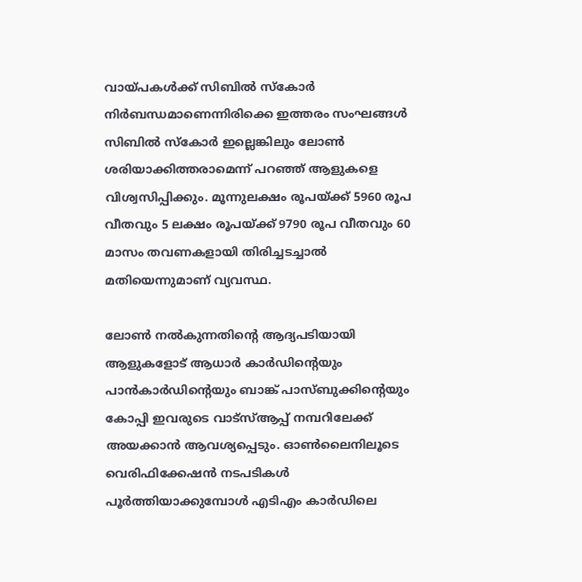വായ്‌പകള്‍ക്ക് സിബില്‍ സ്‌കോര്‍ നിര്‍ബന്ധമാണെന്നിരിക്കെ ഇത്തരം സംഘങ്ങള്‍ സിബില്‍ സ്‌കോര്‍ ഇല്ലെങ്കിലും ലോണ്‍ ശരിയാക്കിത്തരാമെന്ന് പറഞ്ഞ് ആളുകളെ വിശ്വസിപ്പിക്കും. മൂന്നുലക്ഷം രൂപയ്‌ക്ക് 5960 രൂപ വീതവും 5 ലക്ഷം രൂപയ്‌ക്ക് 9790 രൂപ വീതവും 60 മാസം തവണകളായി തിരിച്ചടച്ചാല്‍ മതിയെന്നുമാണ് വ്യവസ്ഥ.

ലോണ്‍ നല്‍കുന്നതിന്റെ ആദ്യപടിയായി ആളുകളോട് ആധാര്‍ കാര്‍ഡിന്റെയും പാന്‍കാര്‍ഡിന്റെയും ബാങ്ക് പാസ്ബുക്കിന്റെയും കോപ്പി ഇവരുടെ വാട്‌സ്ആപ്പ് നമ്പറിലേക്ക് അയക്കാന്‍ ആവശ്യപ്പെടും. ഓണ്‍ലൈനിലൂടെ വെരിഫിക്കേഷന്‍ നടപടികള്‍ പൂര്‍ത്തിയാക്കുമ്പോള്‍ എടിഎം കാര്‍ഡിലെ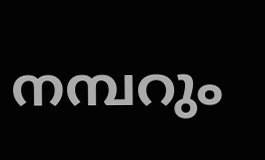നമ്പറും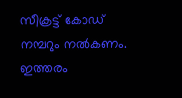സീക്രട്ട് കോഡ് നമ്പറും നല്‍കണം. ഇത്തരം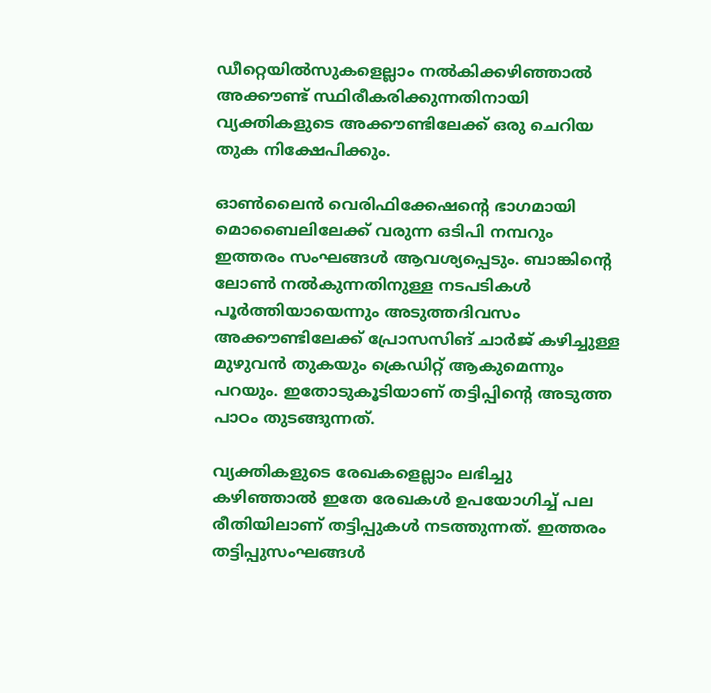ഡീറ്റെയില്‍സുകളെല്ലാം നല്‍കിക്കഴിഞ്ഞാല്‍ അക്കൗണ്ട് സ്ഥിരീകരിക്കുന്നതിനായി വ്യക്തികളുടെ അക്കൗണ്ടിലേക്ക് ഒരു ചെറിയ തുക നിക്ഷേപിക്കും.

ഓണ്‍ലൈന്‍ വെരിഫിക്കേഷന്റെ ഭാഗമായി മൊബൈലിലേക്ക് വരുന്ന ഒടിപി നമ്പറും ഇത്തരം സംഘങ്ങള്‍ ആവശ്യപ്പെടും. ബാങ്കിന്റെ ലോണ്‍ നല്‍കുന്നതിനുള്ള നടപടികള്‍ പൂര്‍ത്തിയായെന്നും അടുത്തദിവസം അക്കൗണ്ടിലേക്ക് പ്രോസസിങ് ചാര്‍ജ് കഴിച്ചുള്ള മുഴുവന്‍ തുകയും ക്രെഡിറ്റ് ആകുമെന്നും പറയും. ഇതോടുകൂടിയാണ് തട്ടിപ്പിന്റെ അടുത്ത പാഠം തുടങ്ങുന്നത്.

വ്യക്തികളുടെ രേഖകളെല്ലാം ലഭിച്ചു കഴിഞ്ഞാല്‍ ഇതേ രേഖകള്‍ ഉപയോഗിച്ച് പല രീതിയിലാണ് തട്ടിപ്പുകള്‍ നടത്തുന്നത്. ഇത്തരം തട്ടിപ്പുസംഘങ്ങള്‍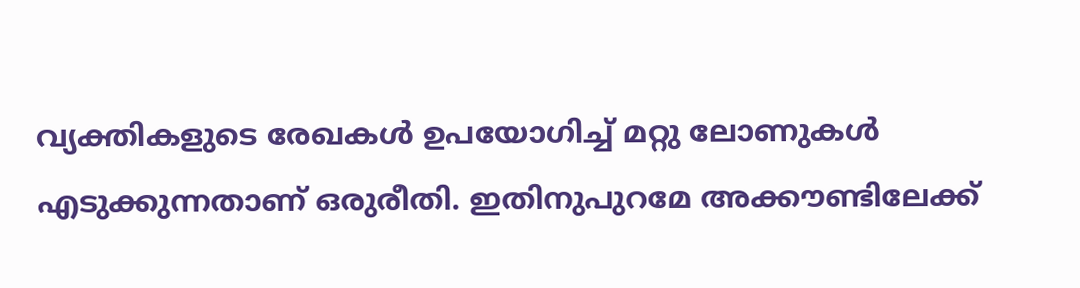വ്യക്തികളുടെ രേഖകള്‍ ഉപയോഗിച്ച് മറ്റു ലോണുകള്‍ എടുക്കുന്നതാണ് ഒരുരീതി. ഇതിനുപുറമേ അക്കൗണ്ടിലേക്ക്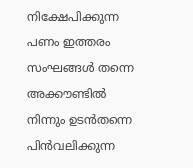നിക്ഷേപിക്കുന്ന പണം ഇത്തരം സംഘങ്ങള്‍ തന്നെ അക്കൗണ്ടില്‍ നിന്നും ഉടന്‍തന്നെ പിന്‍വലിക്കുന്ന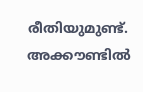രീതിയുമുണ്ട്. അക്കൗണ്ടില്‍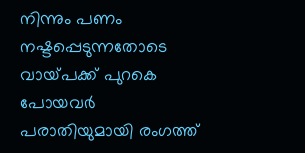നിന്നും പണം നഷ്ടപ്പെടുന്നതോടെ വായ്‌പക്ക് പുറകെ പോയവര്‍ പരാതിയുമായി രംഗത്ത്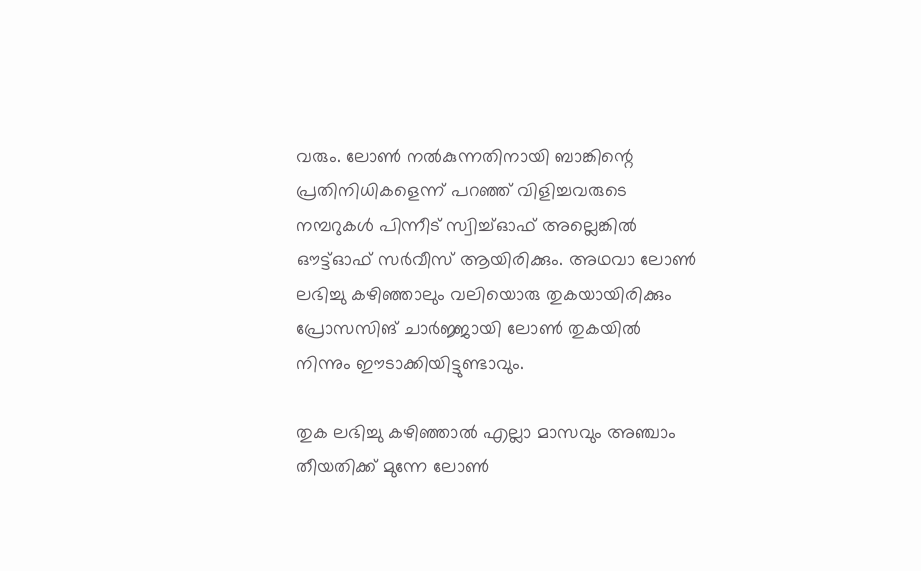വരും. ലോണ്‍ നല്‍കുന്നതിനായി ബാങ്കിന്റെ പ്രതിനിധികളെന്ന് പറഞ്ഞ് വിളിച്ചവരുടെ നമ്പറുകള്‍ പിന്നീട് സ്വിച്ച്ഓഫ് അല്ലെങ്കില്‍ ഔട്ട്ഓഫ് സര്‍വീസ് ആയിരിക്കും. അഥവാ ലോണ്‍ ലഭിച്ചു കഴിഞ്ഞാലും വലിയൊരു തുകയായിരിക്കും പ്രോസസിങ് ചാര്‍ജ്ജായി ലോണ്‍ തുകയില്‍ നിന്നും ഈടാക്കിയിട്ടുണ്ടാവും.

തുക ലഭിച്ചു കഴിഞ്ഞാല്‍ എല്ലാ മാസവും അഞ്ചാം തീയതിക്ക് മുന്നേ ലോണ്‍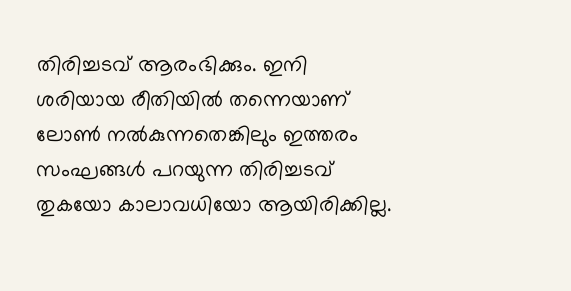തിരിച്ചടവ് ആരംഭിക്കും. ഇനി ശരിയായ രീതിയില്‍ തന്നെയാണ് ലോണ്‍ നല്‍കുന്നതെങ്കിലും ഇത്തരം സംഘങ്ങള്‍ പറയുന്ന തിരിച്ചടവ് തുകയോ കാലാവധിയോ ആയിരിക്കില്ല.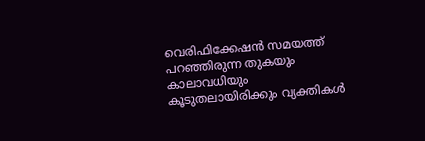വെരിഫിക്കേഷന്‍ സമയത്ത് പറഞ്ഞിരുന്ന തുകയും കാലാവധിയും കൂടുതലായിരിക്കും വ്യക്തികള്‍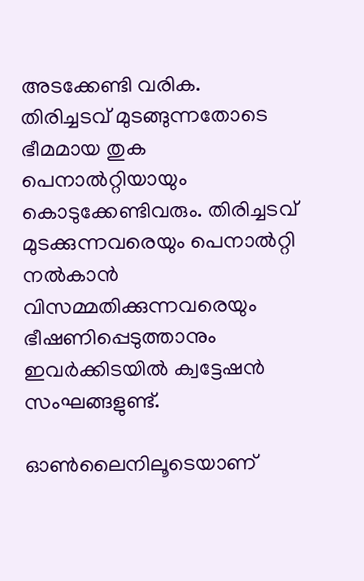അടക്കേണ്ടി വരിക. തിരിച്ചടവ് മുടങ്ങുന്നതോടെ ഭീമമായ തുക പെനാല്‍റ്റിയായും കൊടുക്കേണ്ടിവരും. തിരിച്ചടവ് മുടക്കുന്നവരെയും പെനാല്‍റ്റി നല്‍കാന്‍ വിസമ്മതിക്കുന്നവരെയും ഭീഷണിപ്പെടുത്താനും ഇവര്‍ക്കിടയില്‍ ക്വട്ടേഷന്‍ സംഘങ്ങളുണ്ട്.

ഓണ്‍ലൈനിലൂടെയാണ്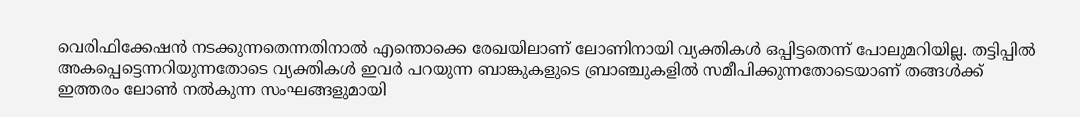വെരിഫിക്കേഷന്‍ നടക്കുന്നതെന്നതിനാല്‍ എന്തൊക്കെ രേഖയിലാണ് ലോണിനായി വ്യക്തികള്‍ ഒപ്പിട്ടതെന്ന് പോലുമറിയില്ല. തട്ടിപ്പില്‍ അകപ്പെട്ടെന്നറിയുന്നതോടെ വ്യക്തികള്‍ ഇവര്‍ പറയുന്ന ബാങ്കുകളുടെ ബ്രാഞ്ചുകളില്‍ സമീപിക്കുന്നതോടെയാണ് തങ്ങള്‍ക്ക് ഇത്തരം ലോണ്‍ നല്‍കുന്ന സംഘങ്ങളുമായി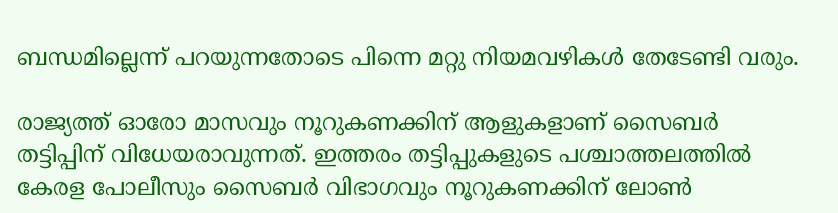ബന്ധമില്ലെന്ന് പറയുന്നതോടെ പിന്നെ മറ്റു നിയമവഴികള്‍ തേടേണ്ടി വരും.

രാജ്യത്ത് ഓരോ മാസവും നൂറുകണക്കിന് ആളുകളാണ് സൈബര്‍ തട്ടിപ്പിന് വിധേയരാവുന്നത്. ഇത്തരം തട്ടിപ്പുകളുടെ പശ്ചാത്തലത്തില്‍ കേരള പോലീസും സൈബര്‍ വിഭാഗവും നൂറുകണക്കിന് ലോണ്‍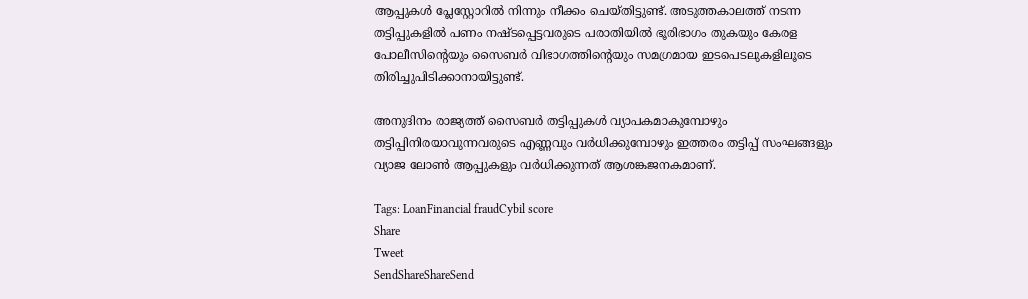ആപ്പുകള്‍ പ്ലേസ്റ്റോറില്‍ നിന്നും നീക്കം ചെയ്തിട്ടുണ്ട്. അടുത്തകാലത്ത് നടന്ന തട്ടിപ്പുകളില്‍ പണം നഷ്ടപ്പെട്ടവരുടെ പരാതിയില്‍ ഭൂരിഭാഗം തുകയും കേരള പോലീസിന്റെയും സൈബര്‍ വിഭാഗത്തിന്റെയും സമഗ്രമായ ഇടപെടലുകളിലൂടെ തിരിച്ചുപിടിക്കാനായിട്ടുണ്ട്.

അനുദിനം രാജ്യത്ത് സൈബര്‍ തട്ടിപ്പുകള്‍ വ്യാപകമാകുമ്പോഴും തട്ടിപ്പിനിരയാവുന്നവരുടെ എണ്ണവും വര്‍ധിക്കുമ്പോഴും ഇത്തരം തട്ടിപ്പ് സംഘങ്ങളും വ്യാജ ലോണ്‍ ആപ്പുകളും വര്‍ധിക്കുന്നത് ആശങ്കജനകമാണ്.

Tags: LoanFinancial fraudCybil score
Share
Tweet
SendShareShareSend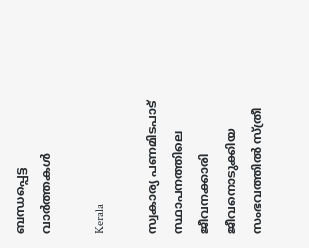ബന്ധപ്പെട്ട വാര്‍ത്തകള്‍

Kerala

സ്വകാര്യ പണമിടപാട് സ്ഥാപനത്തിലെ ജീവനക്കാരി ജീവനൊടുക്കിയ സംഭവത്തില്‍ സ്ത്രീ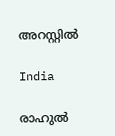അറസ്റ്റില്‍

India

രാഹുൽ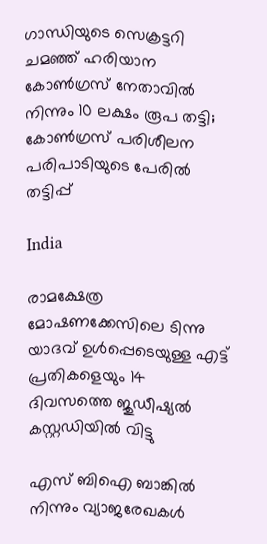ഗാന്ധിയുടെ സെക്രട്ടറി ചമഞ്ഞ് ഹരിയാന കോൺഗ്രസ് നേതാവില്‍ നിന്നും 10 ലക്ഷം രൂപ തട്ടി; കോണ്‍ഗ്രസ് പരിശീലന പരിപാടിയുടെ പേരില്‍ തട്ടിപ്പ്

India

രാമക്ഷേത്ര മോഷണക്കേസിലെ ടിന്നു യാദവ് ഉൾപ്പെടെയുള്ള എട്ട് പ്രതികളെയും 14 ദിവസത്തെ ജുഡീഷ്യൽ കസ്റ്റഡിയിൽ വിട്ടു

എസ് ബിഐ ബാങ്കില്‍ നിന്നും വ്യാജരേഖകള്‍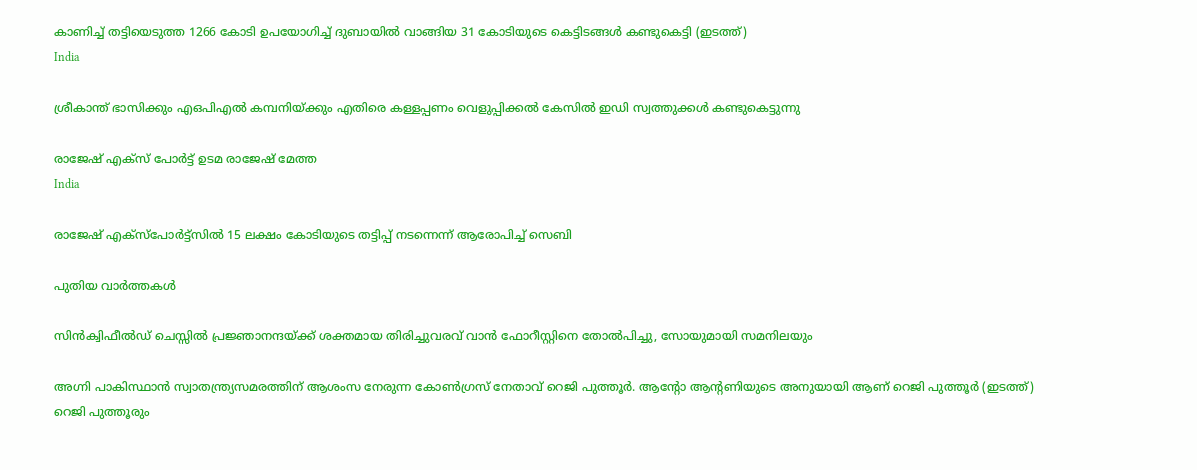കാണിച്ച് തട്ടിയെടുത്ത 1266 കോടി ഉപയോഗിച്ച് ദുബായില്‍ വാങ്ങിയ 31 കോടിയുടെ കെട്ടിടങ്ങള്‍ കണ്ടുകെട്ടി (ഇടത്ത്)
India

ശ്രീകാന്ത് ഭാസിക്കും എഒപിഎല്‍ കമ്പനിയ്‌ക്കും എതിരെ കള്ളപ്പണം വെളുപ്പിക്കല്‍ കേസില്‍ ഇഡി സ്വത്തുക്കള്‍ കണ്ടുകെട്ടുന്നു

രാജേഷ് എക്സ് പോര്‍ട്ട് ഉടമ രാജേഷ് മേത്ത
India

രാജേഷ് എക്സ്പോര്‍ട്ട്സില്‍ 15 ലക്ഷം കോടിയുടെ തട്ടിപ്പ് നടന്നെന്ന് ആരോപിച്ച് സെബി

പുതിയ വാര്‍ത്തകള്‍

സിന്‍ക്വിഫീല്‍ഡ് ചെസ്സില്‍ പ്രജ്ഞാനന്ദയ്‌ക്ക് ശക്തമായ തിരിച്ചുവരവ് വാന്‍ ഫോറീസ്റ്റിനെ തോല്‍പിച്ചു, സോയുമായി സമനിലയും

അഗ്നി പാകിസ്ഥാന്‍ സ്വാതന്ത്ര്യസമരത്തിന് ആശംസ നേരുന്ന കോണ്‍ഗ്രസ് നേതാവ് റെജി പുത്തൂര്‍. ആന്‍റോ ആന്‍റണിയുടെ അനുയായി ആണ് റെജി പുത്തൂര്‍ (ഇടത്ത്) റെജി പുത്തൂരും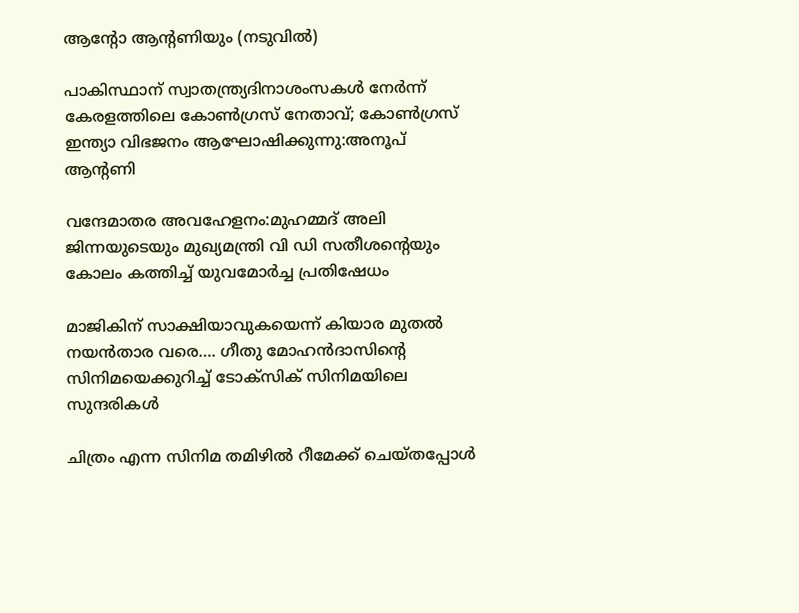ആന്‍റോ ആന്‍റണിയും (നടുവില്‍)

പാകിസ്ഥാന് സ്വാതന്ത്ര്യദിനാശംസകള്‍ നേര്‍ന്ന് കേരളത്തിലെ കോൺഗ്രസ് നേതാവ്; കോണ്‍ഗ്രസ് ഇന്ത്യാ വിഭജനം ആഘോഷിക്കുന്നു:അനൂപ് ആന്‍റണി

വന്ദേമാതര അവഹേളനം:മുഹമ്മദ് അലി ജിന്നയുടെയും മുഖ്യമന്ത്രി വി ഡി സതീശന്റെയും കോലം കത്തിച്ച് യുവമോർച്ച പ്രതിഷേധം

മാജികിന് സാക്ഷിയാവുകയെന്ന് കിയാര മുതല്‍ നയന്‍താര വരെ…. ഗീതു മോഹന്‍ദാസിന്റെ സിനിമയെക്കുറിച്ച് ടോക്സിക് സിനിമയിലെ സുന്ദരികള്‍

ചിത്രം എന്ന സിനിമ തമിഴില്‍ റീമേക്ക് ചെയ്തപ്പോള്‍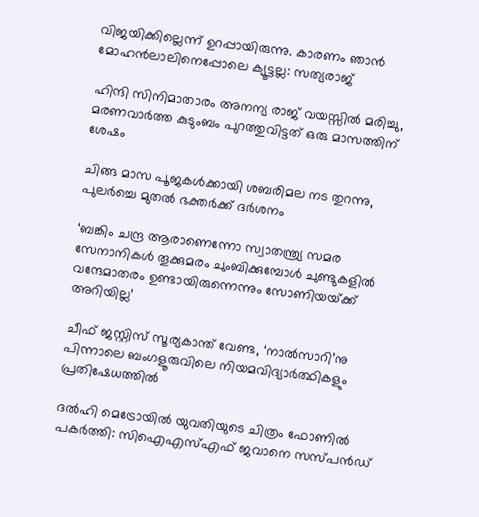വിജയിക്കില്ലെന്ന് ഉറപ്പായിരുന്നു. കാരണം ഞാന്‍ മോഹന്‍ലാലിനെപ്പോലെ ക്യൂട്ടല്ല: സത്യരാജ്

ഹിന്ദി സിനിമാതാരം അനന്യ രാജ് വയസ്സില്‍ മരിച്ചു, മരണവാര്‍ത്ത കുടുംബം പുറത്തുവിട്ടത് ഒരു മാസത്തിന് ശേഷം

ചിങ്ങ മാസ പൂജകള്‍ക്കായി ശബരിമല നട തുറന്നു, പുലര്‍ച്ചെ മുതല്‍ ഭക്തര്‍ക്ക് ദര്‍ശനം

‘ബങ്കിം ചന്ദ്ര ആരാണെന്നോ സ്വാതന്ത്ര്യ സമര സേനാനികൾ തൂക്കുമരം ചുംബിക്കുമ്പോൾ ചുണ്ടുകളിൽ വന്ദേമാതരം ഉണ്ടായിരുന്നെന്നും സോണിയയ്‌ക്ക് അറിയില്ല’

ചീഫ് ജസ്റ്റിസ് സൂര്യകാന്ത് വേണ്ട, ‘നാല്‍സാറി’നു പിന്നാലെ ബംഗളൂരുവിലെ നിയമവിദ്യാര്‍ത്ഥികളും പ്രതിഷേധത്തില്‍

ദല്‍ഹി മെട്രോയില്‍ യുവതിയുടെ ചിത്രം ഫോണില്‍ പകര്‍ത്തി: സിഐഎസ്എഫ് ജവാനെ സസ്പന്‍ഡ്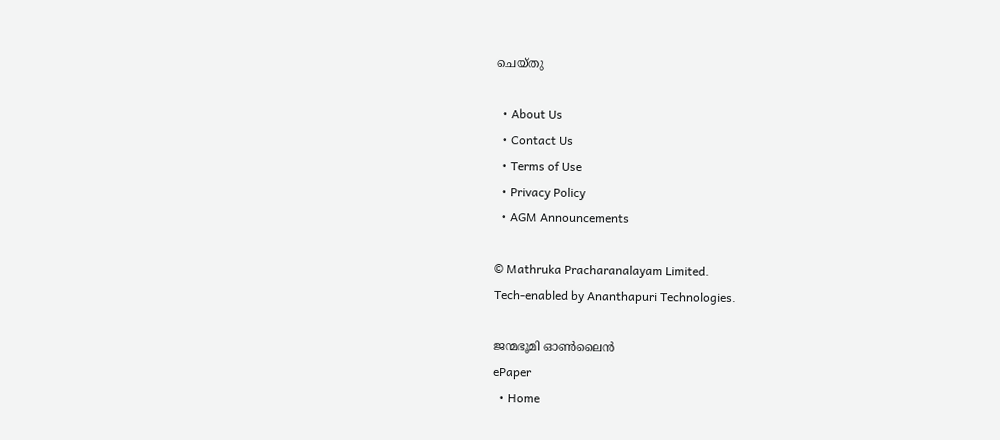ചെയ്തു

  • About Us
  • Contact Us
  • Terms of Use
  • Privacy Policy
  • AGM Announcements

© Mathruka Pracharanalayam Limited.
Tech-enabled by Ananthapuri Technologies.

ജന്മഭൂമി ഓണ്‍ലൈന്‍
ePaper
  • Home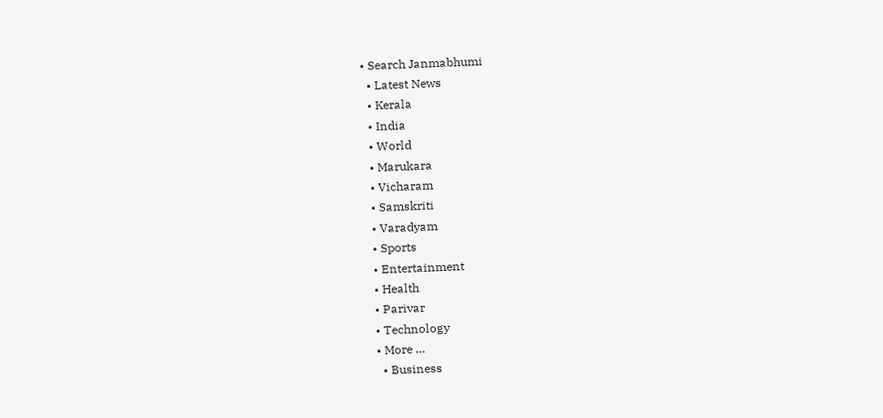• Search Janmabhumi
  • Latest News
  • Kerala
  • India
  • World
  • Marukara
  • Vicharam
  • Samskriti
  • Varadyam
  • Sports
  • Entertainment
  • Health
  • Parivar
  • Technology
  • More …
    • Business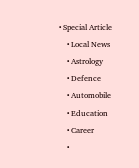• Special Article
    • Local News
    • Astrology
    • Defence
    • Automobile
    • Education
    • Career
    •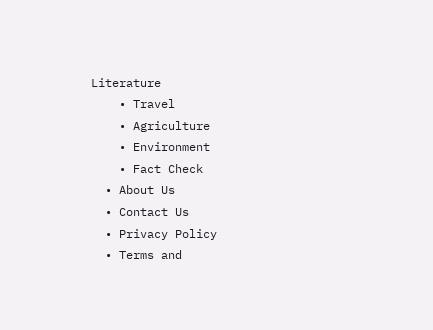Literature
    • Travel
    • Agriculture
    • Environment
    • Fact Check
  • About Us
  • Contact Us
  • Privacy Policy
  • Terms and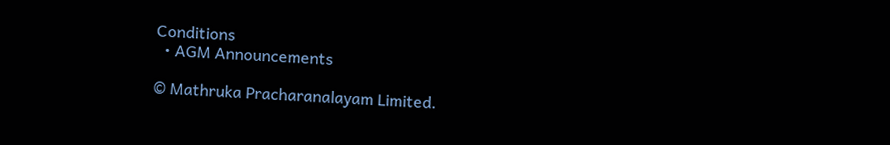Conditions
  • AGM Announcements

© Mathruka Pracharanalayam Limited.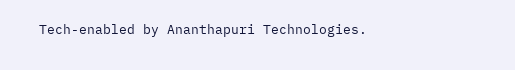Tech-enabled by Ananthapuri Technologies.